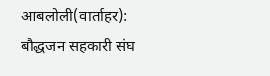आबलोली(वार्ताहर):
बौद्धजन सहकारी संघ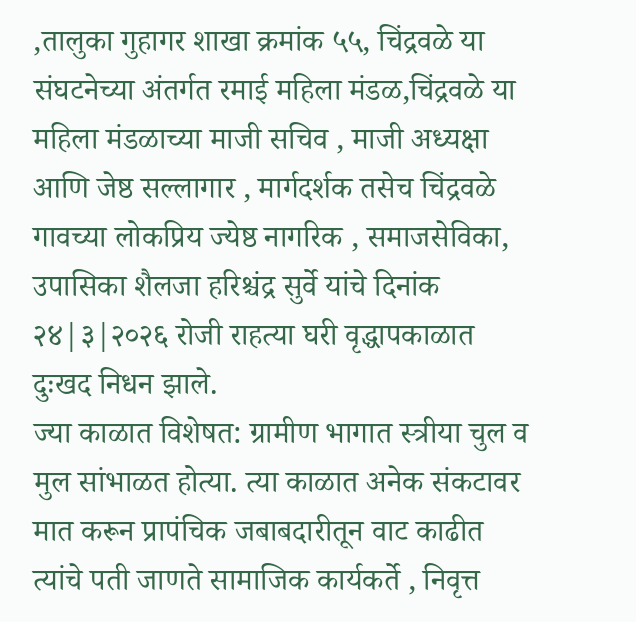,तालुका गुहागर शाखा क्रमांक ५५, चिंद्रवळे या संघटनेच्या अंतर्गत रमाई महिला मंडळ,चिंद्रवळे या महिला मंडळाच्या माजी सचिव , माजी अध्यक्षा आणि जेष्ठ सल्लागार , मार्गदर्शक तसेच चिंद्रवळे गावच्या लोकप्रिय ज्येष्ठ नागरिक , समाजसेविका, उपासिका शैलजा हरिश्चंद्र सुर्वे यांचे दिनांक २४|३|२०२६ रोजी राहत्या घरी वृद्धापकाळात दुःखद निधन झाले.
ज्या काळात विशेषत: ग्रामीण भागात स्त्रीया चुल व मुल सांभाळत होत्या. त्या काळात अनेक संकटावर मात करून प्रापंचिक जबाबदारीतून वाट काढीत त्यांचे पती जाणते सामाजिक कार्यकर्ते , निवृत्त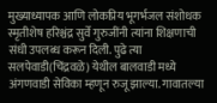मुख्याध्यापक आणि लोकप्रिय भूगर्भजल संशोधक स्मृतीशेष हरिश्चंद्र सुर्वे गुरुजींनी त्यांना शिक्षणाची संधी उपलब्ध करून दिली. पुढे त्या सलपेवाडी(चिंद्रवळे) येथील बालवाडी मध्ये अंगणवाडी सेविका म्हणून रुजू झाल्या. गावातल्या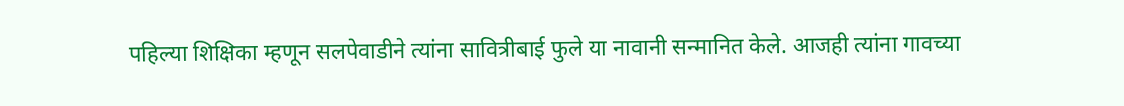पहिल्या शिक्षिका म्हणून सलपेवाडीने त्यांना सावित्रीबाई फुले या नावानी सन्मानित केले. आजही त्यांना गावच्या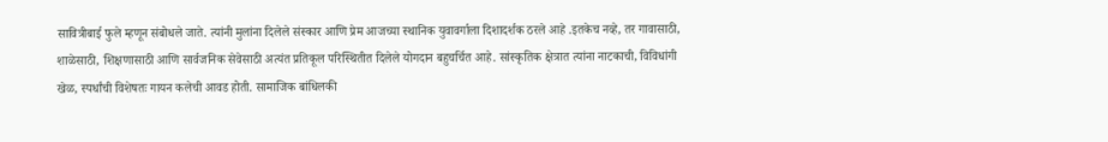सावित्रीबाई फुले म्हणून संबोधले जाते. त्यांनी मुलांना दिलेले संस्कार आणि प्रेम आजच्या स्थानिक युवावर्गाला दिशादर्शक ठरले आहे .इतकेच नव्हे, तर गावासाठी, शाळेसाठी, शिक्षणासाठी आणि सार्वजनिक सेवेसाठी अत्यंत प्रतिकूल परिस्थितीत दिलेले योगदान बहुचर्चित आहे. सांस्कृतिक क्षेत्रात त्यांना नाटकाची, विविधांगी खेळ, स्पर्धांची विशेषतः गायन कलेची आवड होती. सामाजिक बांधिलकी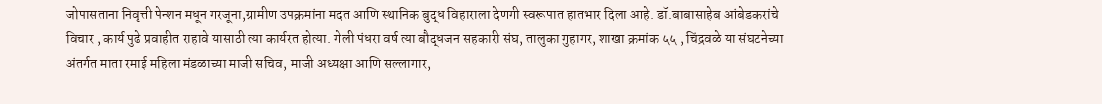जोपासताना निवृत्ती पेन्शन मधून गरजूना,ग्रामीण उपक्रमांना मदत आणि स्थानिक बुद्ध विहाराला देणगी स्वरूपात हातभार दिला आहे. डॉ.बाबासाहेब आंबेडकरांचे विचार , कार्य पुढे प्रवाहीत राहावे यासाठी त्या कार्यरत होत्या. गेली पंधरा वर्ष त्या बौद्धजन सहकारी संघ, तालुका गुहागर, शाखा क्रमांक ५५ , चिंद्रवळे या संघटनेच्या अंतर्गत माता रमाई महिला मंडळाच्या माजी सचिव, माजी अध्यक्षा आणि सल्लागार,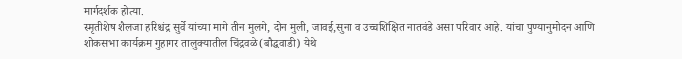मार्गदर्शक होत्या.
स्मृतीशेष शैलजा हरिश्चंद्र सुर्वे यांच्या मागे तीन मुलगे, दोन मुली, जावई,सुना व उच्चशिक्षित नातवंडे असा परिवार आहे. यांचा पुण्यानुमोदन आणि शोकसभा कार्यक्रम गुहागर तालुक्यातील चिंद्रवळे(बौद्धवाडी) येथे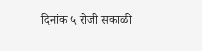दिनांक ५ रोजी सकाळी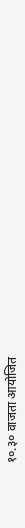१०.३० वाजता आयोजित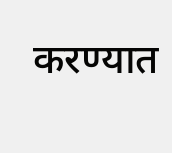करण्यात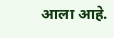आला आहे.